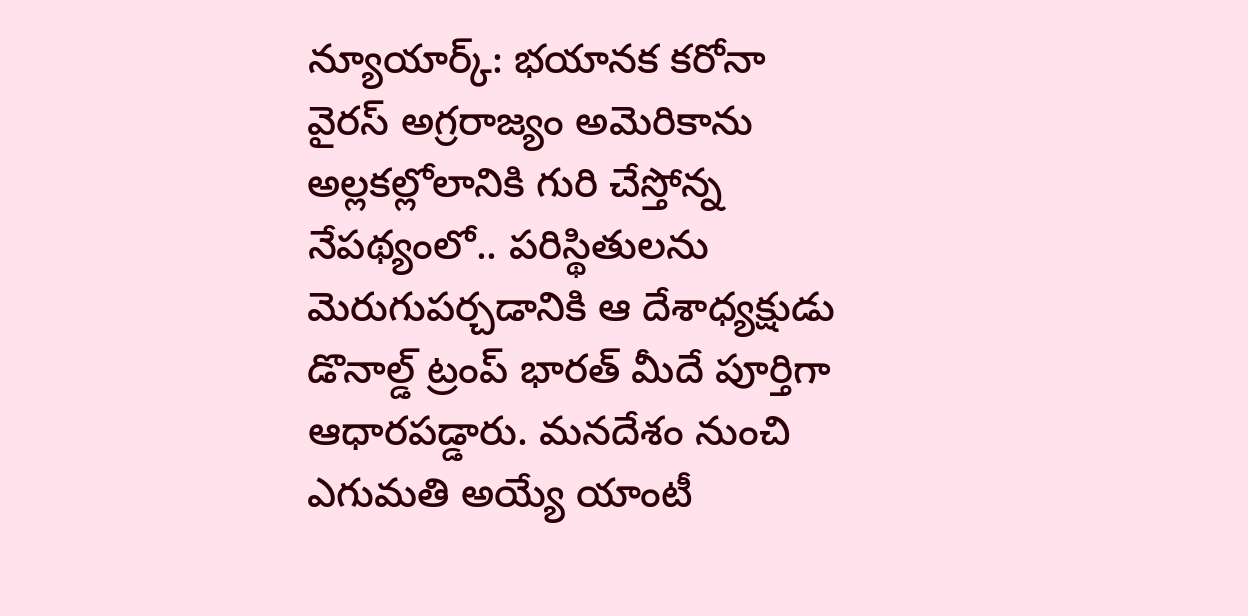న్యూయార్క్: భయానక కరోనా వైరస్ అగ్రరాజ్యం అమెరికాను అల్లకల్లోలానికి గురి చేస్తోన్న నేపథ్యంలో.. పరిస్థితులను మెరుగుపర్చడానికి ఆ దేశాధ్యక్షుడు డొనాల్డ్ ట్రంప్ భారత్ మీదే పూర్తిగా ఆధారపడ్డారు. మనదేశం నుంచి ఎగుమతి అయ్యే యాంటీ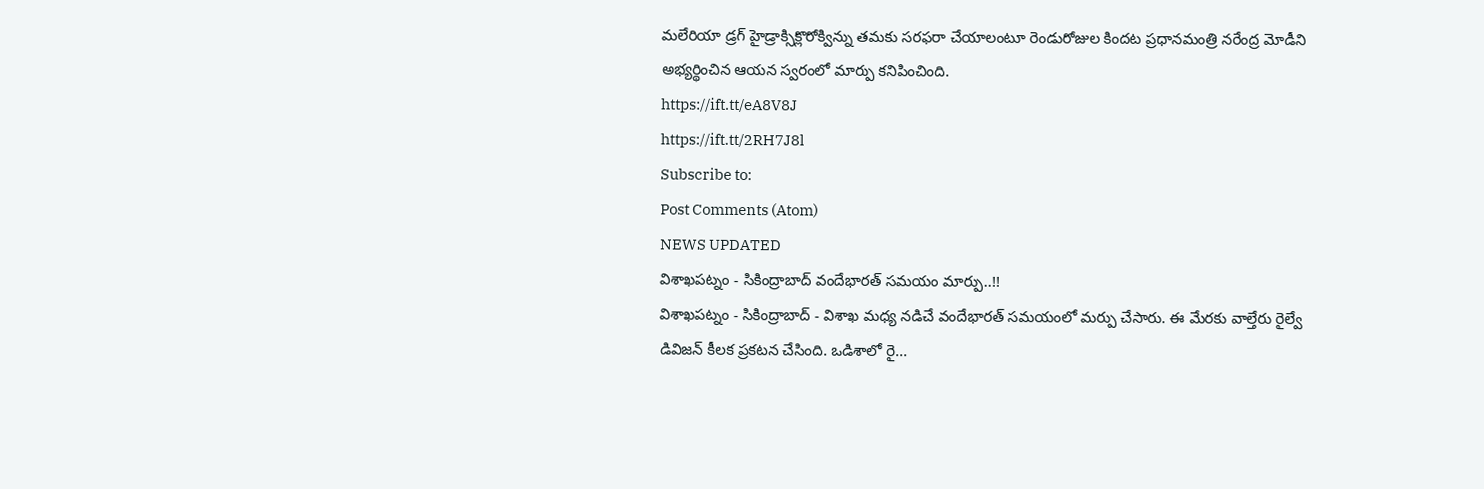మలేరియా డ్రగ్ హైడ్రాక్సిక్లొరోక్విన్ను తమకు సరఫరా చేయాలంటూ రెండురోజుల కిందట ప్రధానమంత్రి నరేంద్ర మోడీని అభ్యర్థించిన ఆయన స్వరంలో మార్పు కనిపించింది.
https://ift.tt/eA8V8J
https://ift.tt/2RH7J8l
Subscribe to:
Post Comments (Atom)
NEWS UPDATED
విశాఖపట్నం - సికింద్రాబాద్ వందేభారత్ సమయం మార్పు..!!
విశాఖపట్నం - సికింద్రాబాద్ - విశాఖ మధ్య నడిచే వందేభారత్ సమయంలో మర్పు చేసారు. ఈ మేరకు వాల్తేరు రైల్వే డివిజన్ కీలక ప్రకటన చేసింది. ఒడిశాలో రై...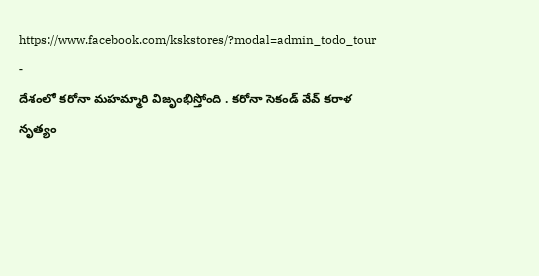https://www.facebook.com/kskstores/?modal=admin_todo_tour
-
దేశంలో కరోనా మహమ్మారి విజృంభిస్తోంది . కరోనా సెకండ్ వేవ్ కరాళ నృత్యం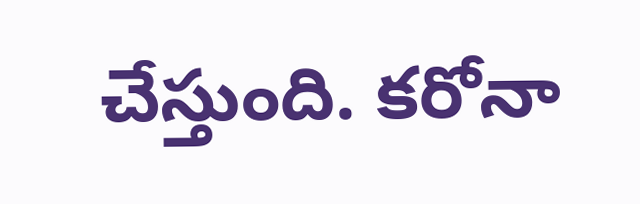చేస్తుంది. కరోనా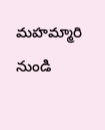మహమ్మారి నుండి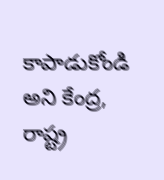కాపాడుకోండి అని కేంద్ర, రాష్ట్ర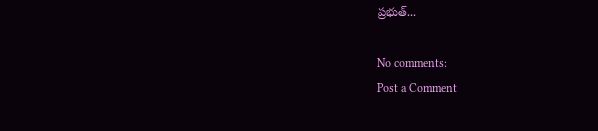ప్రభుత్...

No comments:
Post a Comment